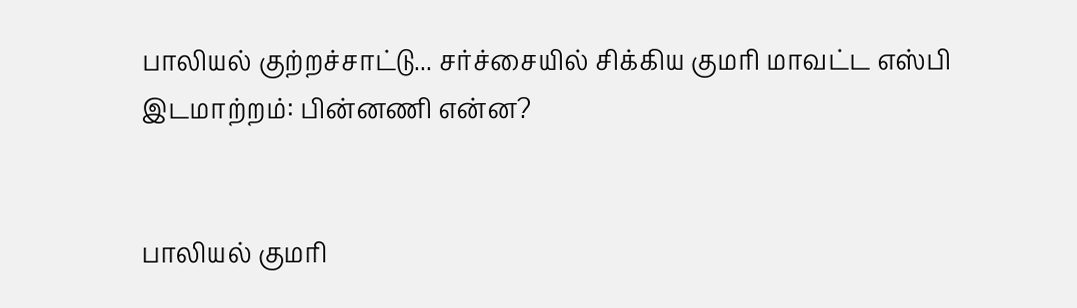பாலியல் குற்றச்சாட்டு... சர்ச்சையில் சிக்கிய குமரி மாவட்ட எஸ்பி இடமாற்றம்: பின்னணி என்ன?


பாலியல் குமரி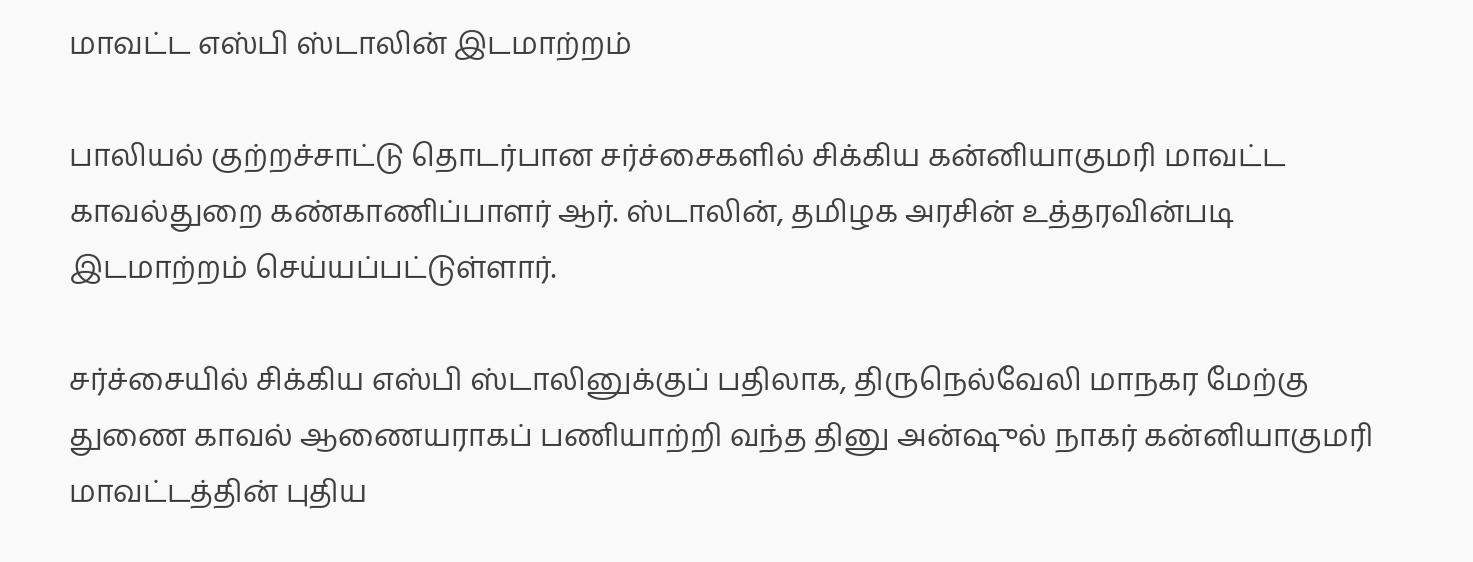மாவட்ட எஸ்பி ஸ்டாலின் இடமாற்றம்

பாலியல் குற்றச்சாட்டு தொடர்பான சர்ச்சைகளில் சிக்கிய கன்னியாகுமரி மாவட்ட காவல்துறை கண்காணிப்பாளர் ஆர். ஸ்டாலின், தமிழக அரசின் உத்தரவின்படி இடமாற்றம் செய்யப்பட்டுள்ளார்.

சர்ச்சையில் சிக்கிய எஸ்பி ஸ்டாலினுக்குப் பதிலாக, திருநெல்வேலி மாநகர மேற்கு துணை காவல் ஆணையராகப் பணியாற்றி வந்த தினு அன்ஷுல் நாகர் கன்னியாகுமரி மாவட்டத்தின் புதிய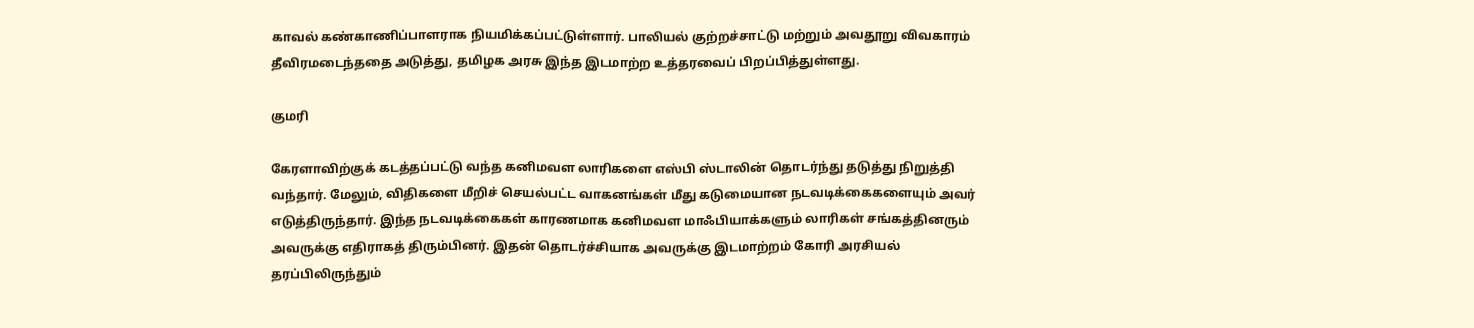காவல் கண்காணிப்பாளராக நியமிக்கப்பட்டுள்ளார். பாலியல் குற்றச்சாட்டு மற்றும் அவதூறு விவகாரம் தீவிரமடைந்ததை அடுத்து, தமிழக அரசு இந்த இடமாற்ற உத்தரவைப் பிறப்பித்துள்ளது.

குமரி

கேரளாவிற்குக் கடத்தப்பட்டு வந்த கனிமவள லாரிகளை எஸ்பி ஸ்டாலின் தொடர்ந்து தடுத்து நிறுத்தி வந்தார். மேலும், விதிகளை மீறிச் செயல்பட்ட வாகனங்கள் மீது கடுமையான நடவடிக்கைகளையும் அவர் எடுத்திருந்தார். இந்த நடவடிக்கைகள் காரணமாக கனிமவள மாஃபியாக்களும் லாரிகள் சங்கத்தினரும் அவருக்கு எதிராகத் திரும்பினர். இதன் தொடர்ச்சியாக அவருக்கு இடமாற்றம் கோரி அரசியல் தரப்பிலிருந்தும்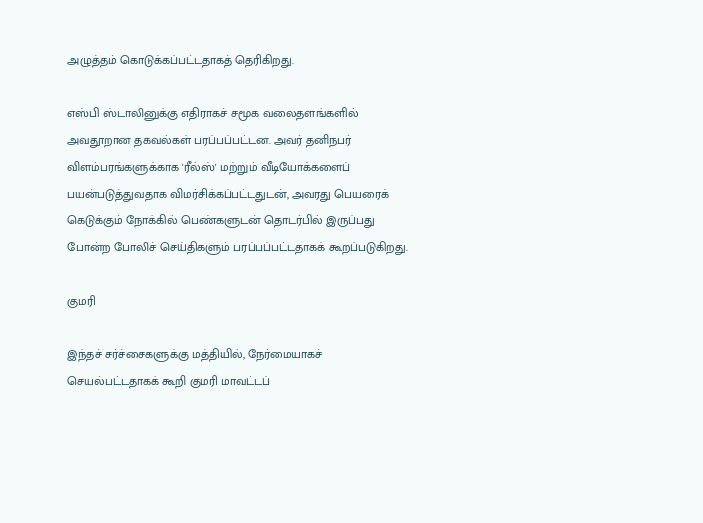அழுத்தம் கொடுக்கப்பட்டதாகத் தெரிகிறது.

எஸ்பி ஸ்டாலினுக்கு எதிராகச் சமூக வலைதளங்களில் அவதூறான தகவல்கள் பரப்பப்பட்டன. அவர் தனிநபர் விளம்பரங்களுக்காக 'ரீல்ஸ்' மற்றும் வீடியோக்களைப் பயன்படுத்துவதாக விமர்சிக்கப்பட்டதுடன், அவரது பெயரைக் கெடுக்கும் நோக்கில் பெண்களுடன் தொடர்பில் இருப்பது போன்ற போலிச் செய்திகளும் பரப்பப்பட்டதாகக் கூறப்படுகிறது.

குமரி

இந்தச் சர்ச்சைகளுக்கு மத்தியில், நேர்மையாகச் செயல்பட்டதாகக் கூறி குமரி மாவட்டப்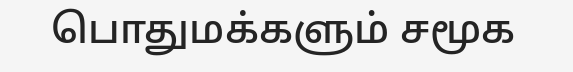பொதுமக்களும் சமூக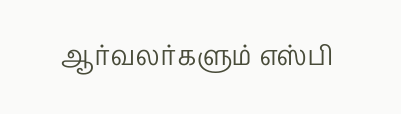ஆர்வலர்களும் எஸ்பி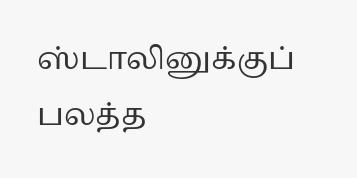ஸ்டாலினுக்குப் பலத்த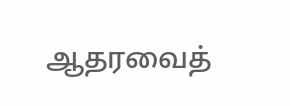ஆதரவைத்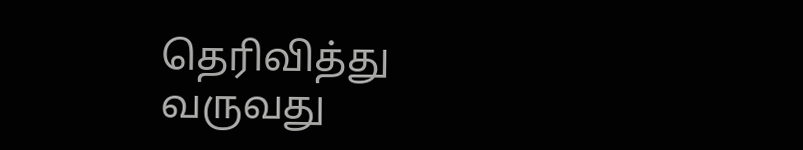தெரிவித்து வருவது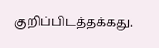குறிப்பிடத்தக்கது.